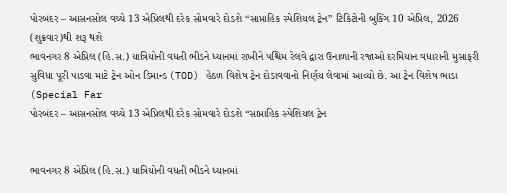પોરબંદર – આસનસોલ વચ્ચે 13 એપ્રિલથી દરેક સોમવારે દોડશે “સાપ્તાહિક સ્પેશિયલ ટ્રેન” ટિકિટોની બુકિંગ 10 એપ્રિલ, 2026 (શુક્રવાર)થી શરૂ થશે
ભાવનગર 8 એપ્રિલ (હિ.સ.) યાત્રિયોની વધતી ભીડને ધ્યાનમાં રાખીને પશ્ચિમ રેલવે દ્વારા ઉનાળાની રજાઓ દરમિયાન વધારાની મુસાફરી સુવિધા પૂરી પાડવા માટે ટ્રેન ઓન ડિમાન્ડ (TOD) હેઠળ વિશેષ ટ્રેન દોડાવવાનો નિર્ણય લેવામાં આવ્યો છે. આ ટ્રેન વિશેષ ભાડા (Special Far
પોરબંદર – આસનસોલ વચ્ચે 13 એપ્રિલથી દરેક સોમવારે દોડશે “સાપ્તાહિક સ્પેશિયલ ટ્રેન


ભાવનગર 8 એપ્રિલ (હિ.સ.) યાત્રિયોની વધતી ભીડને ધ્યાનમાં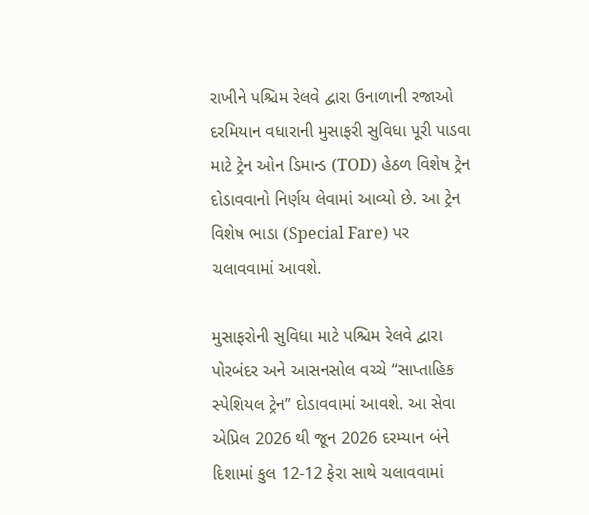રાખીને પશ્ચિમ રેલવે દ્વારા ઉનાળાની રજાઓ દરમિયાન વધારાની મુસાફરી સુવિધા પૂરી પાડવા માટે ટ્રેન ઓન ડિમાન્ડ (TOD) હેઠળ વિશેષ ટ્રેન દોડાવવાનો નિર્ણય લેવામાં આવ્યો છે. આ ટ્રેન વિશેષ ભાડા (Special Fare) પર ચલાવવામાં આવશે.

મુસાફરોની સુવિધા માટે પશ્ચિમ રેલવે દ્વારા પોરબંદર અને આસનસોલ વચ્ચે “સાપ્તાહિક સ્પેશિયલ ટ્રેન” દોડાવવામાં આવશે. આ સેવા એપ્રિલ 2026 થી જૂન 2026 દરમ્યાન બંને દિશામાં કુલ 12-12 ફેરા સાથે ચલાવવામાં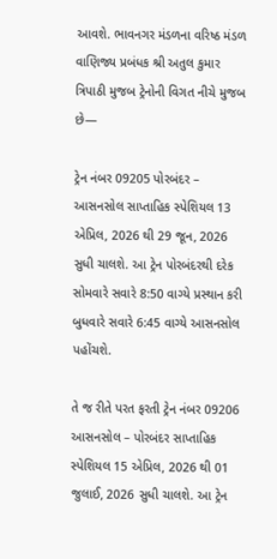આવશે. ભાવનગર મંડળના વરિષ્ઠ મંડળ વાણિજ્ય પ્રબંધક શ્રી અતુલ કુમાર ત્રિપાઠી મુજબ ટ્રેનોની વિગત નીચે મુજબ છે—

ટ્રેન નંબર 09205 પોરબંદર – આસનસોલ સાપ્તાહિક સ્પેશિયલ 13 એપ્રિલ, 2026 થી 29 જૂન, 2026 સુધી ચાલશે. આ ટ્રેન પોરબંદરથી દરેક સોમવારે સવારે 8:50 વાગ્યે પ્રસ્થાન કરી બુધવારે સવારે 6:45 વાગ્યે આસનસોલ પહોંચશે.

તે જ રીતે પરત ફરતી ટ્રેન નંબર 09206 આસનસોલ – પોરબંદર સાપ્તાહિક સ્પેશિયલ 15 એપ્રિલ, 2026 થી 01 જુલાઈ, 2026 સુધી ચાલશે. આ ટ્રેન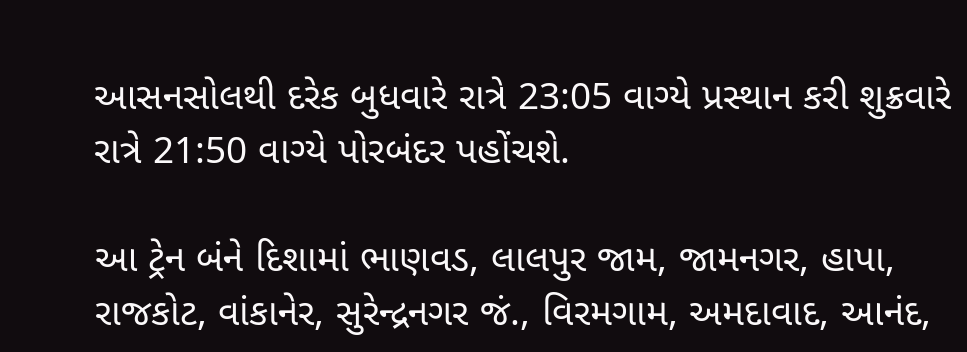આસનસોલથી દરેક બુધવારે રાત્રે 23:05 વાગ્યે પ્રસ્થાન કરી શુક્રવારે રાત્રે 21:50 વાગ્યે પોરબંદર પહોંચશે.

આ ટ્રેન બંને દિશામાં ભાણવડ, લાલપુર જામ, જામનગર, હાપા, રાજકોટ, વાંકાનેર, સુરેન્દ્રનગર જં., વિરમગામ, અમદાવાદ, આનંદ,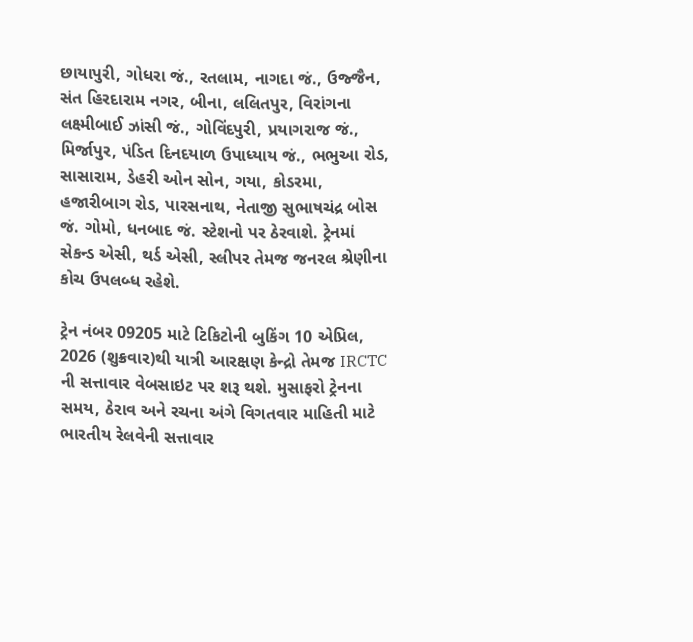છાયાપુરી, ગોધરા જં., રતલામ, નાગદા જં., ઉજ્જૈન, સંત હિરદારામ નગર, બીના, લલિતપુર, વિરાંગના લક્ષ્મીબાઈ ઝાંસી જં., ગોવિંદપુરી, પ્રયાગરાજ જં., મિર્જાપુર, પંડિત દિનદયાળ ઉપાધ્યાય જં., ભભુઆ રોડ, સાસારામ, ડેહરી ઓન સોન, ગયા, કોડરમા, હજારીબાગ રોડ, પારસનાથ, નેતાજી સુભાષચંદ્ર બોસ જં. ગોમો, ધનબાદ જં. સ્ટેશનો પર ઠેરવાશે. ટ્રેનમાં સેકન્ડ એસી, થર્ડ એસી, સ્લીપર તેમજ જનરલ શ્રેણીના કોચ ઉપલબ્ધ રહેશે.

ટ્રેન નંબર 09205 માટે ટિકિટોની બુકિંગ 10 એપ્રિલ, 2026 (શુક્રવાર)થી યાત્રી આરક્ષણ કેન્દ્રો તેમજ IRCTC ની સત્તાવાર વેબસાઇટ પર શરૂ થશે. મુસાફરો ટ્રેનના સમય, ઠેરાવ અને રચના અંગે વિગતવાર માહિતી માટે ભારતીય રેલવેની સત્તાવાર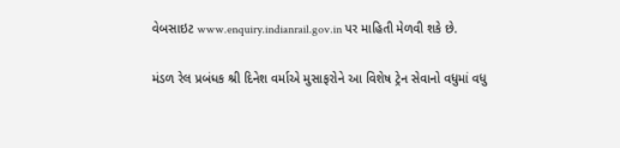વેબસાઇટ www.enquiry.indianrail.gov.in પર માહિતી મેળવી શકે છે.

મંડળ રેલ પ્રબંધક શ્રી દિનેશ વર્માએ મુસાફરોને આ વિશેષ ટ્રેન સેવાનો વધુમાં વધુ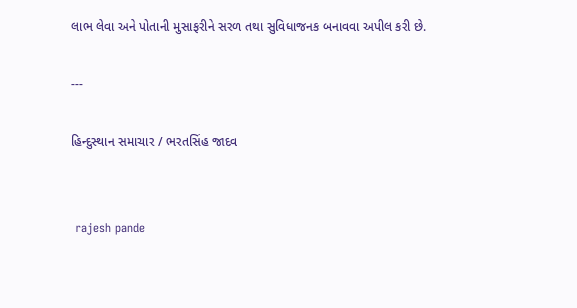લાભ લેવા અને પોતાની મુસાફરીને સરળ તથા સુવિધાજનક બનાવવા અપીલ કરી છે.

---

હિન્દુસ્થાન સમાચાર / ભરતસિંહ જાદવ


 rajesh pande